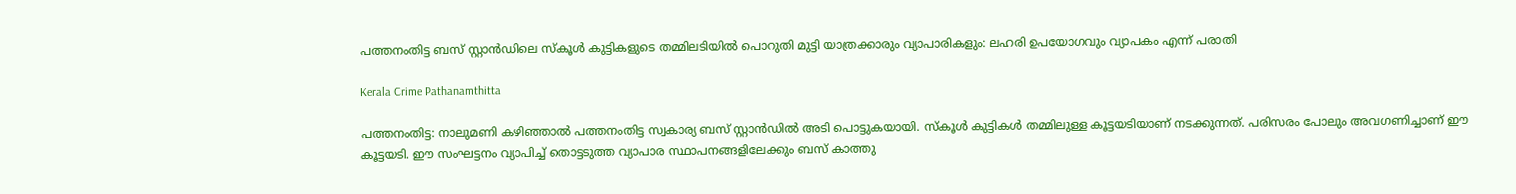പത്തനംതിട്ട ബസ് സ്റ്റാൻഡിലെ സ്‌കൂൾ കുട്ടികളുടെ തമ്മിലടിയിൽ പൊറുതി മുട്ടി യാത്രക്കാരും വ്യാപാരികളും: ലഹരി ഉപയോഗവും വ്യാപകം എന്ന് പരാതി

Kerala Crime Pathanamthitta

പത്തനംതിട്ട: നാലുമണി കഴിഞ്ഞാൽ പത്തനംതിട്ട സ്വകാര്യ ബസ് സ്റ്റാന്‍ഡില്‍ അടി പൊട്ടുകയായി. സ്‌കൂള്‍ കുട്ടികൾ തമ്മിലുള്ള കൂട്ടയടിയാണ് നടക്കുന്നത്. പരിസരം പോലും അവഗണിച്ചാണ് ഈ കൂട്ടയടി. ഈ സംഘട്ടനം വ്യാപിച്ച് തൊട്ടടുത്ത വ്യാപാര സ്ഥാപനങ്ങളിലേക്കും ബസ് കാത്തു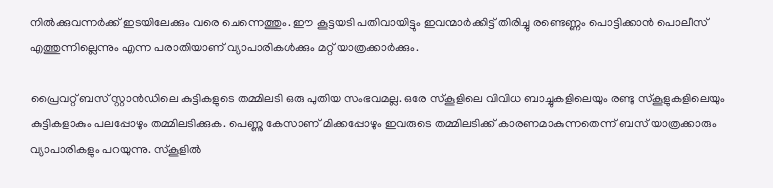നില്‍ക്കുവന്നര്‍ക്ക് ഇടയിലേക്കും വരെ ചെന്നെത്തും. ഈ കൂട്ടയടി പതിവായിട്ടും ഇവന്മാര്‍ക്കിട്ട് തിരിച്ചു രണ്ടെണ്ണം പൊട്ടിക്കാൻ പൊലീസ് എത്തുന്നില്ലെന്നും എന്ന പരാതിയാണ് വ്യാപാരികള്‍ക്കും മറ്റ് യാത്രക്കാര്‍ക്കും.

പ്രൈവറ്റ് ബസ് സ്റ്റാന്‍ഡിലെ കുട്ടികളുടെ തമ്മിലടി ഒരു പുതിയ സംഭവമല്ല. ഒരേ സ്‌കൂളിലെ വിവിധ ബാച്ചുകളിലെയും രണ്ടു സ്‌കൂളുകളിലെയും കുട്ടികളാകും പലപ്പോഴും തമ്മിലടിക്കുക. പെണ്ണു കേസാണ് മിക്കപ്പോഴും ഇവരുടെ തമ്മിലടിക്ക് കാരണമാകുന്നതെന്ന് ബസ് യാത്രക്കാരും വ്യാപാരികളും പറയുന്നു. സ്‌കൂളില്‍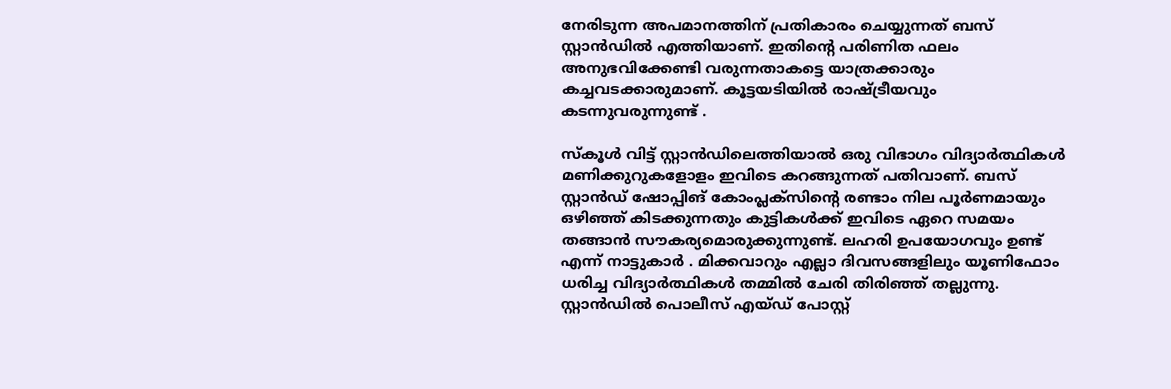നേരിടുന്ന അപമാനത്തിന് പ്രതികാരം ചെയ്യുന്നത് ബസ് സ്റ്റാന്‍ഡില്‍ എത്തിയാണ്. ഇതിന്റെ പരിണിത ഫലം അനുഭവിക്കേണ്ടി വരുന്നതാകട്ടെ യാത്രക്കാരും കച്ചവടക്കാരുമാണ്. കൂട്ടയടിയിൽ രാഷ്ട്രീയവും കടന്നുവരുന്നുണ്ട് .

സ്‌കൂള്‍ വിട്ട് സ്റ്റാന്‍ഡിലെത്തിയാല്‍ ഒരു വിഭാഗം വിദ്യാര്‍ത്ഥികള്‍ മണിക്കുറുകളോളം ഇവിടെ കറങ്ങുന്നത് പതിവാണ്. ബസ് സ്റ്റാന്‍ഡ് ഷോപ്പിങ് കോംപ്ലക്‌സിന്റെ രണ്ടാം നില പൂര്‍ണമായും ഒഴിഞ്ഞ് കിടക്കുന്നതും കുട്ടികള്‍ക്ക് ഇവിടെ ഏറെ സമയം തങ്ങാന്‍ സൗകര്യമൊരുക്കുന്നുണ്ട്. ലഹരി ഉപയോഗവും ഉണ്ട് എന്ന് നാട്ടുകാർ . മിക്കവാറും എല്ലാ ദിവസങ്ങളിലും യൂണിഫോം ധരിച്ച വിദ്യാര്‍ത്ഥികള്‍ തമ്മില്‍ ചേരി തിരിഞ്ഞ് തല്ലുന്നു. സ്റ്റാന്‍ഡില്‍ പൊലീസ് എയ്ഡ് പോസ്റ്റ്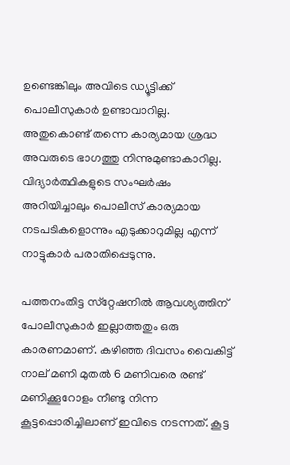ഉണ്ടെങ്കിലും അവിടെ ഡ്യൂട്ടിക്ക് പൊലീസുകാര്‍ ഉണ്ടാവാറില്ല. അതുകൊണ്ട് തന്നെ കാര്യമായ ശ്രദ്ധ അവരുടെ ഭാഗത്തു നിന്നുമുണ്ടാകാറില്ല. വിദ്യാര്‍ത്ഥികളുടെ സംഘര്‍ഷം അറിയിച്ചാലും പൊലീസ് കാര്യമായ നടപടികളൊന്നും എടുക്കാറുമില്ല എന്ന് നാട്ടുകാർ പരാതിപ്പെടുന്നു.

പത്തനംതിട്ട സ്‌റ്റേഷനില്‍ ആവശ്യത്തിന് പോലീസുകാര്‍ ഇല്ലാത്തതും ഒരു കാരണമാണ്. കഴിഞ്ഞ ദിവസം വൈകിട്ട് നാല് മണി മുതല്‍ 6 മണിവരെ രണ്ട് മണിക്കൂറോളം നീണ്ടു നിന്ന കൂട്ടപ്പൊരിച്ചിലാണ് ഇവിടെ നടന്നത്. കൂട്ട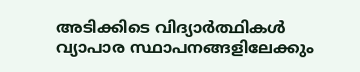അടിക്കിടെ വിദ്യാര്‍ത്ഥികള്‍ വ്യാപാര സ്ഥാപനങ്ങളിലേക്കും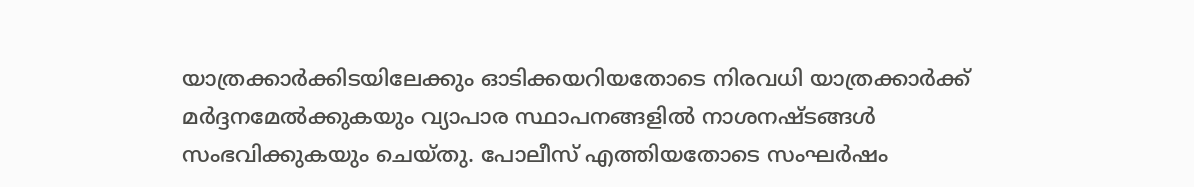യാത്രക്കാര്‍ക്കിടയിലേക്കും ഓടിക്കയറിയതോടെ നിരവധി യാത്രക്കാര്‍ക്ക് മര്‍ദ്ദനമേല്‍ക്കുകയും വ്യാപാര സ്ഥാപനങ്ങളില്‍ നാശനഷ്ടങ്ങള്‍ സംഭവിക്കുകയും ചെയ്തു. പോലീസ് എത്തിയതോടെ സംഘര്‍ഷം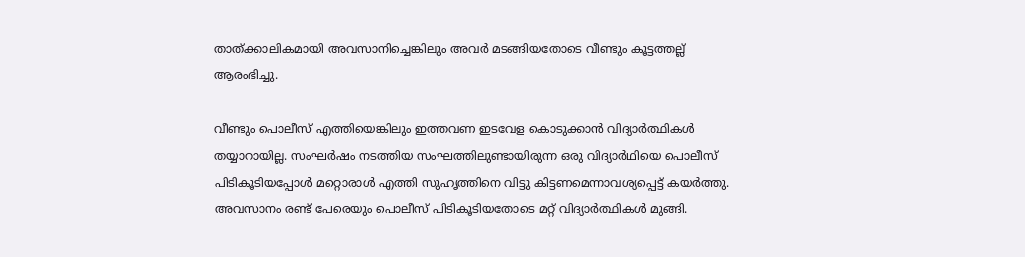താത്ക്കാലികമായി അവസാനിച്ചെങ്കിലും അവര്‍ മടങ്ങിയതോടെ വീണ്ടും കൂട്ടത്തല്ല് ആരംഭിച്ചു.

വീണ്ടും പൊലീസ് എത്തിയെങ്കിലും ഇത്തവണ ഇടവേള കൊടുക്കാന്‍ വിദ്യാര്‍ത്ഥികള്‍ തയ്യാറായില്ല. സംഘര്‍ഷം നടത്തിയ സംഘത്തിലുണ്ടായിരുന്ന ഒരു വിദ്യാര്‍ഥിയെ പൊലീസ് പിടികൂടിയപ്പോള്‍ മറ്റൊരാള്‍ എത്തി സുഹൃത്തിനെ വിട്ടു കിട്ടണമെന്നാവശ്യപ്പെട്ട് കയര്‍ത്തു. അവസാനം രണ്ട് പേരെയും പൊലീസ് പിടികൂടിയതോടെ മറ്റ് വിദ്യാര്‍ത്ഥികള്‍ മുങ്ങി.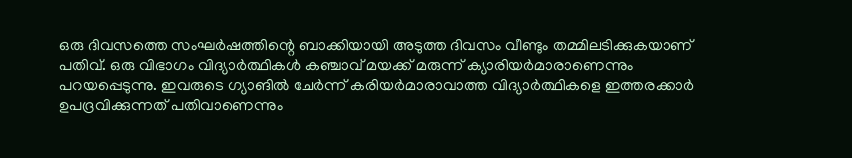ഒരു ദിവസത്തെ സംഘര്‍ഷത്തിന്റെ ബാക്കിയായി അടുത്ത ദിവസം വീണ്ടും തമ്മിലടിക്കുകയാണ് പതിവ്. ഒരു വിഭാഗം വിദ്യാര്‍ത്ഥികള്‍ കഞ്ചാവ് മയക്ക് മരുന്ന് ക്യാരിയര്‍മാരാണെന്നും പറയപ്പെടുന്നു. ഇവരുടെ ഗ്യാങില്‍ ചേര്‍ന്ന് കരിയര്‍മാരാവാത്ത വിദ്യാര്‍ത്ഥികളെ ഇത്തരക്കാര്‍ ഉപദ്രവിക്കുന്നത് പതിവാണെന്നും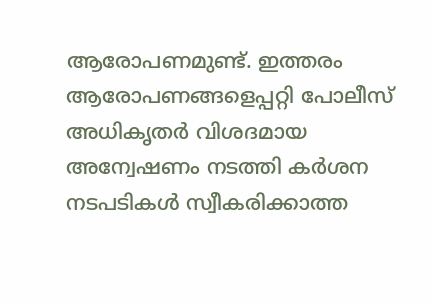ആരോപണമുണ്ട്. ഇത്തരം ആരോപണങ്ങളെപ്പറ്റി പോലീസ് അധികൃതര്‍ വിശദമായ അന്വേഷണം നടത്തി കര്‍ശന നടപടികള്‍ സ്വീകരിക്കാത്ത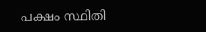പക്ഷം സ്ഥിതി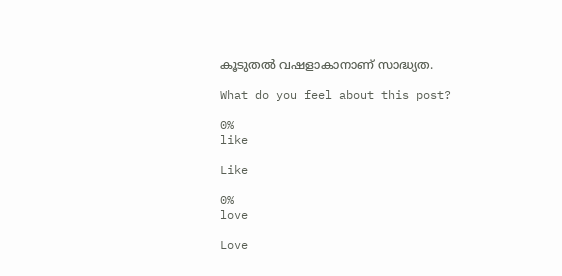കൂടുതല്‍ വഷളാകാനാണ് സാദ്ധ്യത.

What do you feel about this post?

0%
like

Like

0%
love

Love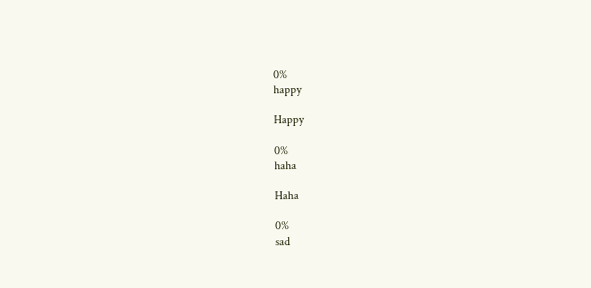0%
happy

Happy

0%
haha

Haha

0%
sad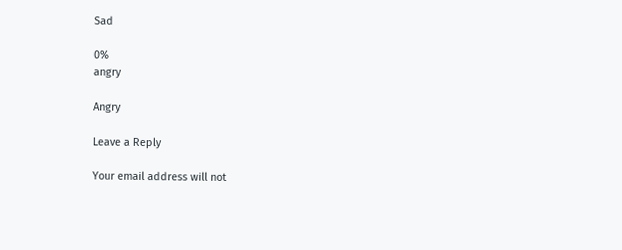Sad

0%
angry

Angry

Leave a Reply

Your email address will not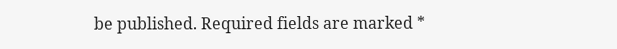be published. Required fields are marked *